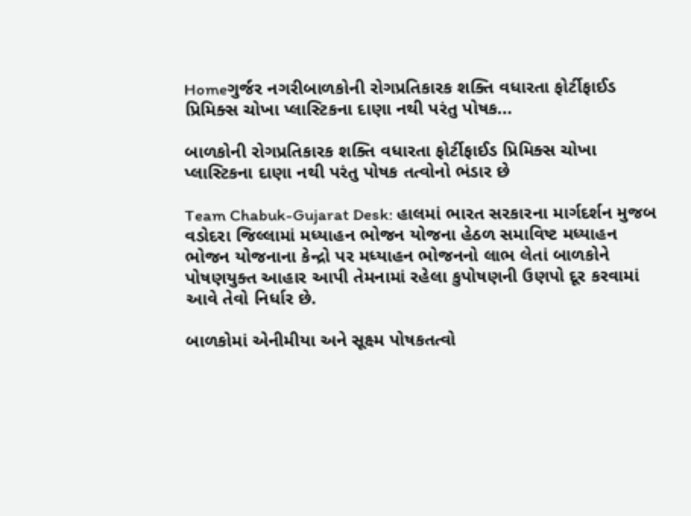Homeગુર્જર નગરીબાળકોની રોગપ્રતિકારક શક્તિ વધારતા ફોર્ટીફાઈડ પ્રિમિક્સ ચોખા પ્લાસ્ટિકના દાણા નથી પરંતુ પોષક...

બાળકોની રોગપ્રતિકારક શક્તિ વધારતા ફોર્ટીફાઈડ પ્રિમિક્સ ચોખા પ્લાસ્ટિકના દાણા નથી પરંતુ પોષક તત્વોનો ભંડાર છે

Team Chabuk-Gujarat Desk: હાલમાં ભારત સરકારના માર્ગદર્શન મુજબ વડોદરા જિલ્લામાં મધ્યાહન ભોજન યોજના હેઠળ સમાવિષ્ટ મધ્યાહન ભોજન યોજનાના કેન્દ્રો પર મધ્યાહન ભોજનનો લાભ લેતાં બાળકોને પોષણયુક્ત આહાર આપી તેમનામાં રહેલા કુપોષણની ઉણપો દૂર કરવામાં આવે તેવો નિર્ધાર છે.

બાળકોમાં એનીમીયા અને સૂક્ષ્મ પોષકતત્વો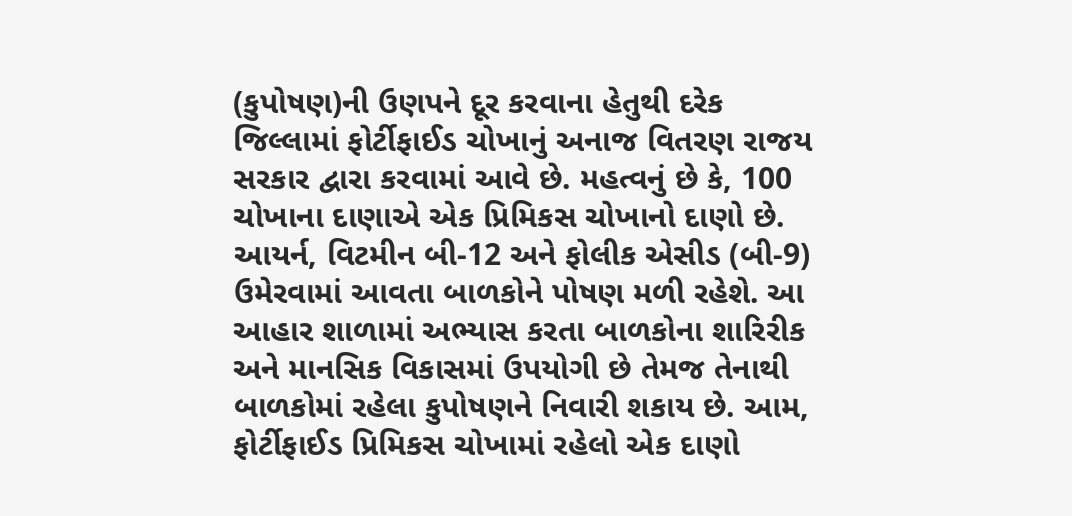(કુપોષણ)ની ઉણપને દૂર કરવાના હેતુથી દરેક જિલ્લામાં ફોર્ટીફાઈડ ચોખાનું અનાજ વિતરણ રાજય સરકાર દ્વારા કરવામાં આવે છે. મહત્વનું છે કે, 100 ચોખાના દાણાએ એક પ્રિમિકસ ચોખાનો દાણો છે. આયર્ન, વિટમીન બી-12 અને ફોલીક એસીડ (બી-9) ઉમેરવામાં આવતા બાળકોને પોષણ મળી રહેશે. આ આહાર શાળામાં અભ્યાસ કરતા બાળકોના શારિરીક અને માનસિક વિકાસમાં ઉપયોગી છે તેમજ તેનાથી બાળકોમાં રહેલા કુપોષણને નિવારી શકાય છે. આમ, ફોર્ટીફાઈડ પ્રિમિકસ ચોખામાં રહેલો એક દાણો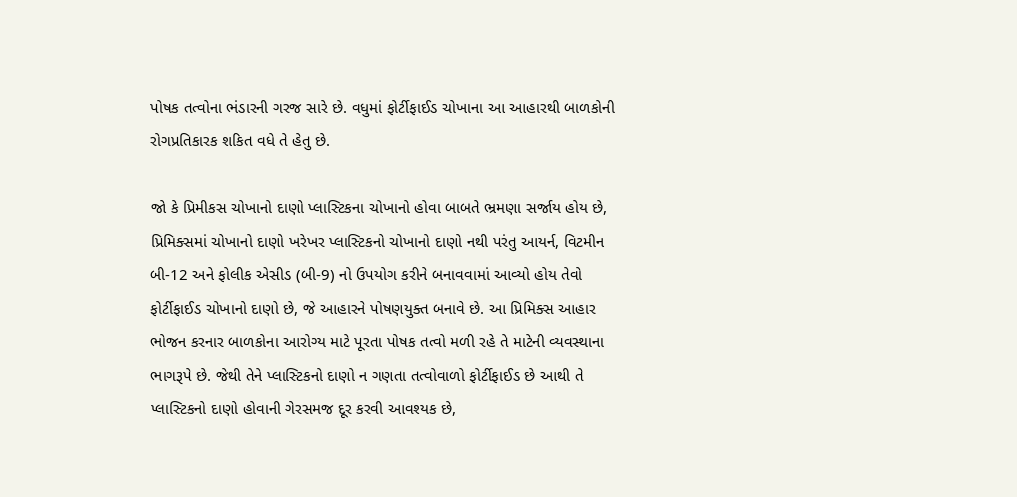પોષક તત્વોના ભંડારની ગરજ સારે છે. વધુમાં ફોર્ટીફાઈડ ચોખાના આ આહારથી બાળકોની રોગપ્રતિકારક શકિત વધે તે હેતુ છે.

જો કે પ્રિમીકસ ચોખાનો દાણો પ્લાસ્ટિકના ચોખાનો હોવા બાબતે ભ્રમણા સર્જાય હોય છે,  પ્રિમિક્સમાં ચોખાનો દાણો ખરેખર પ્લાસ્ટિકનો ચોખાનો દાણો નથી પરંતુ આયર્ન, વિટમીન બી-12 અને ફોલીક એસીડ (બી-9) નો ઉપયોગ કરીને બનાવવામાં આવ્યો હોય તેવો ફોર્ટીફાઈડ ચોખાનો દાણો છે, જે આહારને પોષણયુક્ત બનાવે છે. આ પ્રિમિક્સ આહાર ભોજન કરનાર બાળકોના આરોગ્ય માટે પૂરતા પોષક તત્વો મળી રહે તે માટેની વ્યવસ્થાના ભાગરૂપે છે. જેથી તેને પ્લાસ્ટિકનો દાણો ન ગણતા તત્વોવાળો ફોર્ટીફાઈડ છે આથી તે પ્લાસ્ટિકનો દાણો હોવાની ગેરસમજ દૂર કરવી આવશ્યક છે,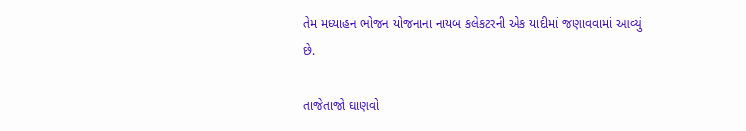તેમ મધ્યાહન ભોજન યોજનાના નાયબ કલેકટરની એક યાદીમાં જણાવવામાં આવ્યું છે.

તાજેતાજો ઘાણવો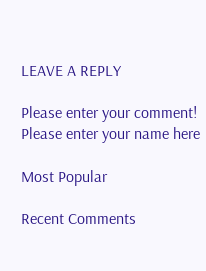LEAVE A REPLY

Please enter your comment!
Please enter your name here

Most Popular

Recent Comments